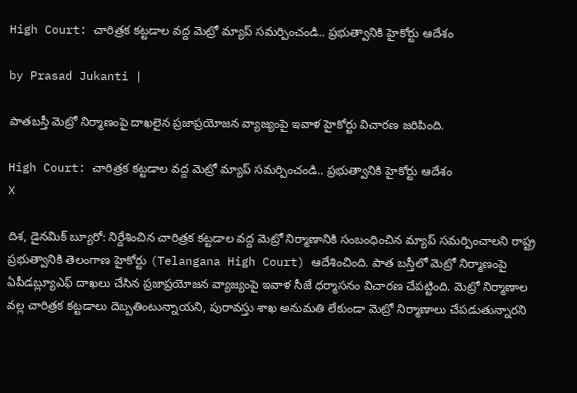High Court: చారిత్రక కట్టడాల వద్ద మెట్రో మ్యాప్ సమర్పించండి.. ప్రభుత్వానికి హైకోర్టు ఆదేశం

by Prasad Jukanti |

పాతబస్తీ మెట్రో నిర్మాణంపై దాఖలైన ప్రజాప్రయోజన వ్యాజ్యంపై ఇవాళ హైకోర్టు విచారణ జరిపింది.

High Court: చారిత్రక కట్టడాల వద్ద మెట్రో మ్యాప్ సమర్పించండి.. ప్రభుత్వానికి హైకోర్టు ఆదేశం
X

దిశ, డైనమిక్ బ్యూరో: నిర్దేశించిన చారిత్రక కట్టడాల వద్ద మెట్రో నిర్మాణానికి సంబంధించిన మ్యాప్ సమర్పించాలని రాష్ట్ర ప్రభుత్వానికి తెలంగాణ హైకోర్టు (Telangana High Court) ఆదేశించింది. పాత బస్తీలో మెట్రో నిర్మాణంపై ఏపీడబ్ల్యూఎఫ్ దాఖలు చేసిన ప్రజాప్రయోజన వ్యాజ్యంపై ఇవాళ సీజే ధర్మాసనం విచారణ చేపట్టింది. మెట్రో నిర్మాణాల వల్ల చారిత్రక కట్టడాలు దెబ్బతింటున్నాయని, పురావస్తు శాఖ అనుమతి లేకుండా మెట్రో నిర్మాణాలు చేపడుతున్నారని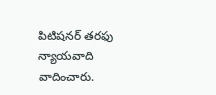పిటిషనర్ తరఫు న్యాయవాది వాదించారు.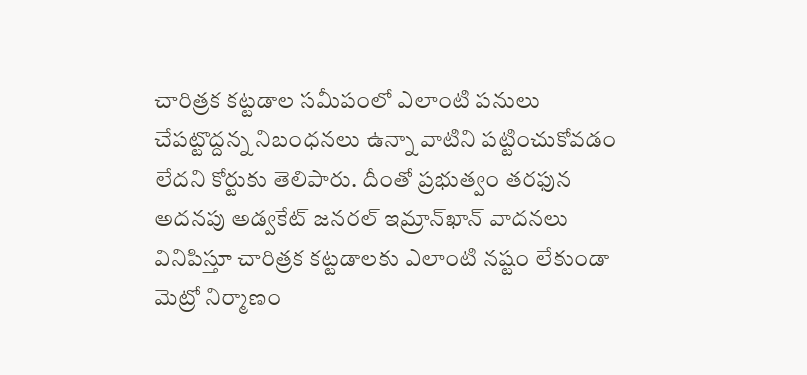చారిత్రక కట్టడాల సమీపంలో ఎలాంటి పనులు చేపట్టొద్దన్న నిబంధనలు ఉన్నా వాటిని పట్టించుకోవడం లేదని కోర్టుకు తెలిపారు. దీంతో ప్రభుత్వం తరఫున అదనపు అడ్వకేట్ జనరల్ ఇమ్రాన్‍ఖాన్ వాదనలు వినిపిస్తూ చారిత్రక కట్టడాలకు ఎలాంటి నష్టం లేకుండా మెట్రో నిర్మాణం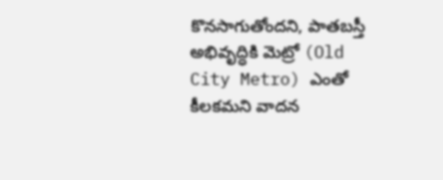కొనసాగుతోందని, పాతబస్తీ అభివృద్ధికి మెట్రో (Old City Metro) ఎంతో కీలకమని వాదన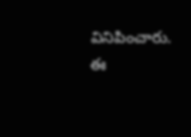వినిపించారు. ఈ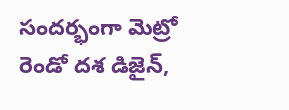సందర్భంగా మెట్రో రెండో దశ డిజైన్,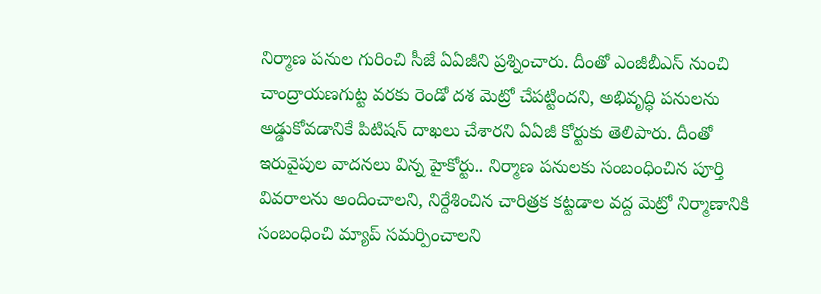నిర్మాణ పనుల గురించి సీజే ఏఏజీని ప్రశ్నించారు. దీంతో ఎంజీబీఎస్ నుంచి చాంద్రాయణగుట్ట వరకు రెండో దశ మెట్రో చేపట్టిందని, అభివృద్ధి పనులను అడ్డుకోవడానికే పిటిషన్ దాఖలు చేశారని ఏఏజీ కోర్టుకు తెలిపారు. దీంతో ఇరువైపుల వాదనలు విన్న హైకోర్టు.. నిర్మాణ పనులకు సంబంధించిన పూర్తి వివరాలను అందించాలని, నిర్దేశించిన చారిత్రక కట్టడాల వద్ద మెట్రో నిర్మాణానికి సంబంధించి మ్యాప్ సమర్పించాలని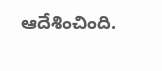ఆదేశించింది.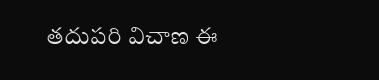తదుపరి విచాణ ఈ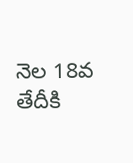నెల 18వ తేదీకి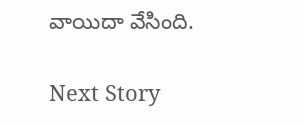వాయిదా వేసింది.

Next Story